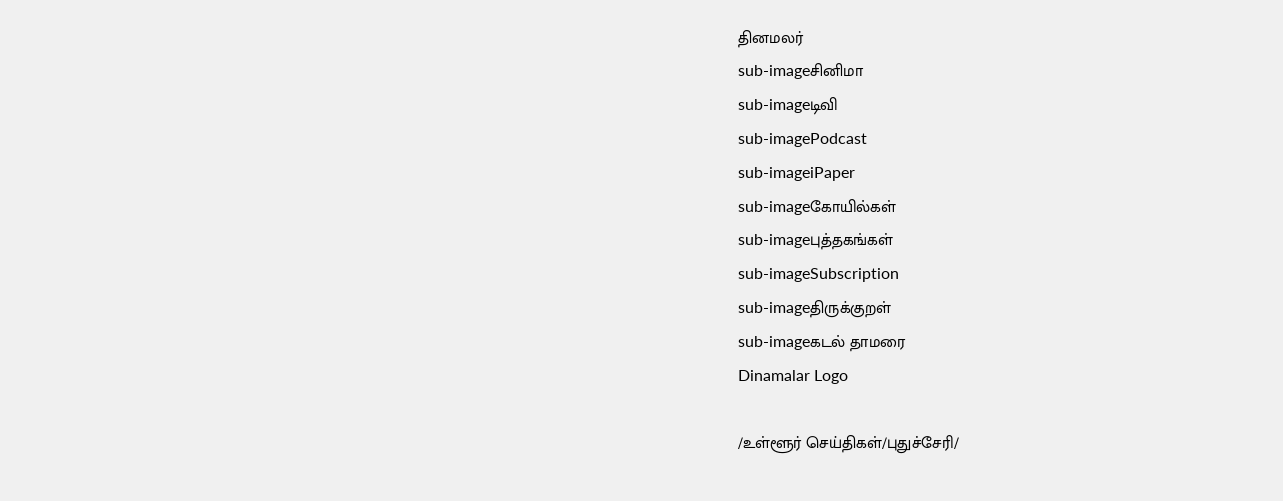தினமலர்
sub-imageசினிமா
sub-imageடிவி
sub-imagePodcast
sub-imageiPaper
sub-imageகோயில்கள்
sub-imageபுத்தகங்கள்
sub-imageSubscription
sub-imageதிருக்குறள்
sub-imageகடல் தாமரை
Dinamalar Logo

/உள்ளூர் செய்திகள்/புதுச்சேரி/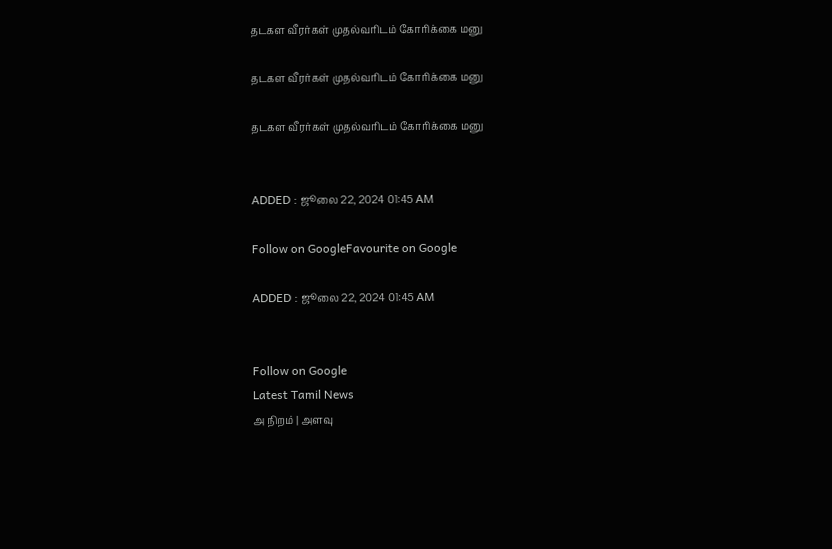தடகள வீரர்கள் முதல்வரிடம் கோரிக்கை மனு

தடகள வீரர்கள் முதல்வரிடம் கோரிக்கை மனு

தடகள வீரர்கள் முதல்வரிடம் கோரிக்கை மனு


ADDED : ஜூலை 22, 2024 01:45 AM

Follow on GoogleFavourite on Google

ADDED : ஜூலை 22, 2024 01:45 AM


Follow on Google
Latest Tamil News
அ நிறம் | அளவு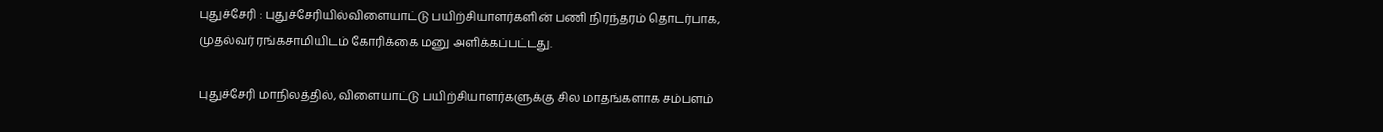புதுச்சேரி : புதுச்சேரியில்விளையாட்டு பயிற்சியாளர்களின் பணி நிரந்தரம் தொடர்பாக, முதல்வர் ரங்கசாமியிடம் கோரிக்கை மனு அளிக்கப்பட்டது.

புதுச்சேரி மாநிலத்தில், விளையாட்டு பயிற்சியாளர்களுக்கு சில மாதங்களாக சம்பளம்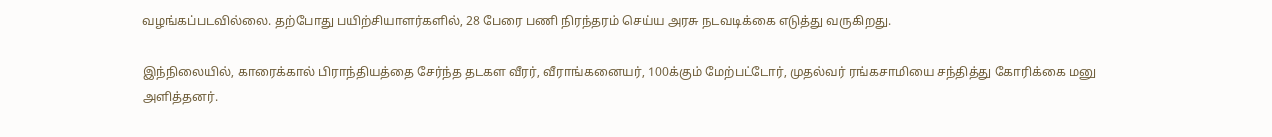வழங்கப்படவில்லை. தற்போது பயிற்சியாளர்களில், 28 பேரை பணி நிரந்தரம் செய்ய அரசு நடவடிக்கை எடுத்து வருகிறது.

இந்நிலையில், காரைக்கால் பிராந்தியத்தை சேர்ந்த தடகள வீரர், வீராங்கனையர், 100க்கும் மேற்பட்டோர், முதல்வர் ரங்கசாமியை சந்தித்து கோரிக்கை மனு அளித்தனர்.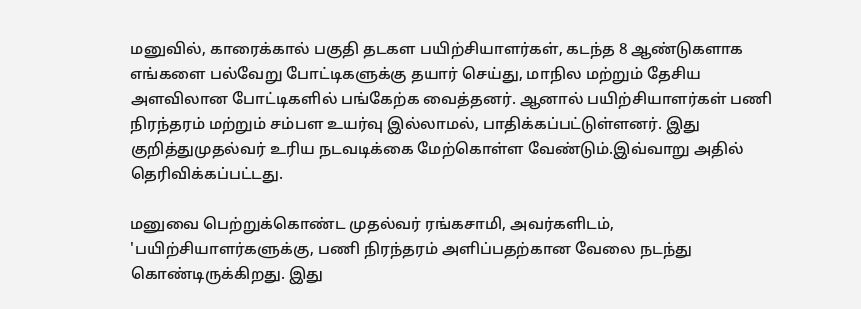மனுவில், காரைக்கால் பகுதி தடகள பயிற்சியாளர்கள், கடந்த 8 ஆண்டுகளாக எங்களை பல்வேறு போட்டிகளுக்கு தயார் செய்து, மாநில மற்றும் தேசிய அளவிலான போட்டிகளில் பங்கேற்க வைத்தனர். ஆனால் பயிற்சியாளர்கள் பணி நிரந்தரம் மற்றும் சம்பள உயர்வு இல்லாமல், பாதிக்கப்பட்டுள்ளனர். இது குறித்துமுதல்வர் உரிய நடவடிக்கை மேற்கொள்ள வேண்டும்.இவ்வாறு அதில் தெரிவிக்கப்பட்டது.

மனுவை பெற்றுக்கொண்ட முதல்வர் ரங்கசாமி, அவர்களிடம், 'பயிற்சியாளர்களுக்கு, பணி நிரந்தரம் அளிப்பதற்கான வேலை நடந்து கொண்டிருக்கிறது. இது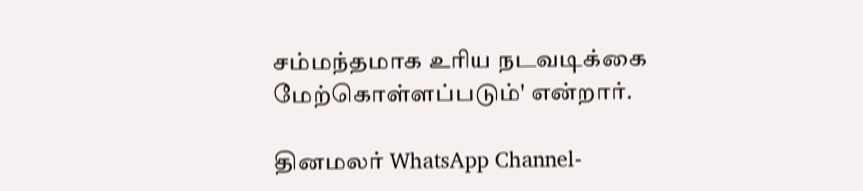சம்மந்தமாக உரிய நடவடிக்கை மேற்கொள்ளப்படும்' என்றார்.

தினமலர் WhatsApp Channel-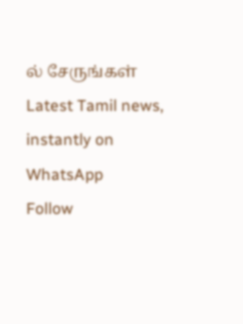ல் சேருங்கள்
Latest Tamil news, instantly on WhatsApp
Follow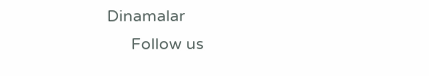Dinamalar
      Follow us